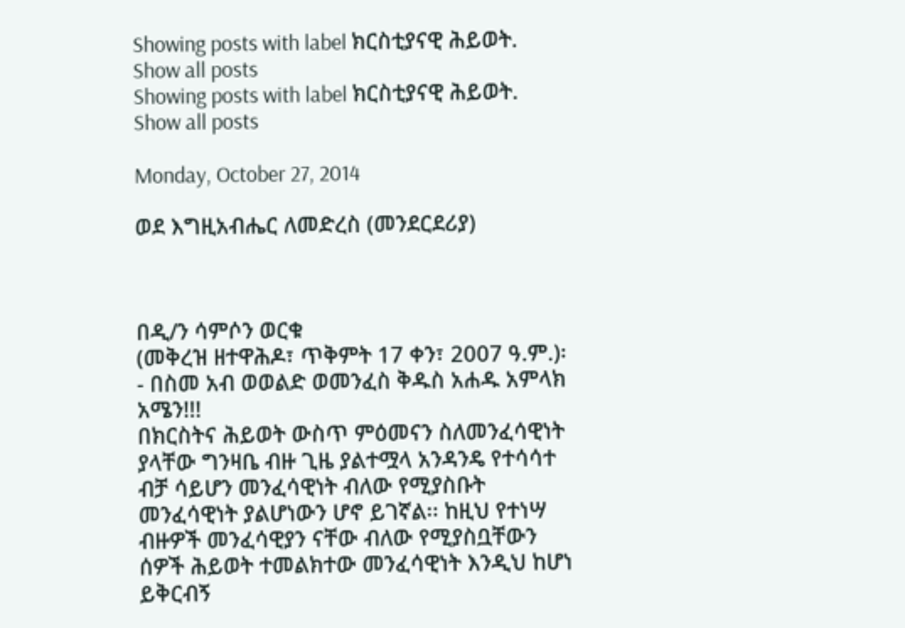Showing posts with label ክርስቲያናዊ ሕይወት. Show all posts
Showing posts with label ክርስቲያናዊ ሕይወት. Show all posts

Monday, October 27, 2014

ወደ እግዚአብሔር ለመድረስ (መንደርደሪያ)



በዲ/ን ሳምሶን ወርቁ
(መቅረዝ ዘተዋሕዶ፣ ጥቅምት 17 ቀን፣ 2007 ዓ.ም.)፡- በስመ አብ ወወልድ ወመንፈስ ቅዱስ አሐዱ አምላክ አሜን!!!
በክርስትና ሕይወት ውስጥ ምዕመናን ስለመንፈሳዊነት ያላቸው ግንዛቤ ብዙ ጊዜ ያልተሟላ አንዳንዴ የተሳሳተ ብቻ ሳይሆን መንፈሳዊነት ብለው የሚያስቡት መንፈሳዊነት ያልሆነውን ሆኖ ይገኛል፡፡ ከዚህ የተነሣ ብዙዎች መንፈሳዊያን ናቸው ብለው የሚያስቧቸውን ሰዎች ሕይወት ተመልክተው መንፈሳዊነት እንዲህ ከሆነ ይቅርብኝ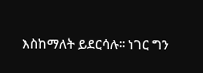እስከማለት ይደርሳሉ፡፡ ነገር ግን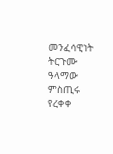መንፈሳዊነት ትርጉሙ ዓላማው ምስጢሩ የረቀቀ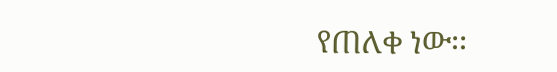የጠለቀ ነው፡፡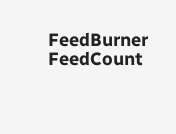FeedBurner FeedCount